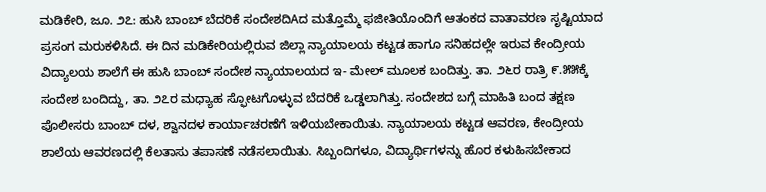ಮಡಿಕೇರಿ, ಜೂ. ೨೭: ಹುಸಿ ಬಾಂಬ್ ಬೆದರಿಕೆ ಸಂದೇಶದಿAದ ಮತ್ತೊಮ್ಮೆ ಫಜೀತಿಯೊಂದಿಗೆ ಆತಂಕದ ವಾತಾವರಣ ಸೃಷ್ಟಿಯಾದ ಪ್ರಸಂಗ ಮರುಕಳಿಸಿದೆ. ಈ ದಿನ ಮಡಿಕೇರಿಯಲ್ಲಿರುವ ಜಿಲ್ಲಾ ನ್ಯಾಯಾಲಯ ಕಟ್ಟಡ ಹಾಗೂ ಸನಿಹದಲ್ಲೇ ಇರುವ ಕೇಂದ್ರೀಯ ವಿದ್ಯಾಲಯ ಶಾಲೆಗೆ ಈ ಹುಸಿ ಬಾಂಬ್ ಸಂದೇಶ ನ್ಯಾಯಾಲಯದ ಇ- ಮೇಲ್ ಮೂಲಕ ಬಂದಿತ್ತು. ತಾ. ೨೬ರ ರಾತ್ರಿ ೯.೫೫ಕ್ಕೆ ಸಂದೇಶ ಬಂದಿದ್ದು, ತಾ. ೨೭ರ ಮಧ್ಯಾಹ ಸ್ಫೋಟಗೊಳ್ಳುವ ಬೆದರಿಕೆ ಒಡ್ಡಲಾಗಿತ್ತು. ಸಂದೇಶದ ಬಗ್ಗೆ ಮಾಹಿತಿ ಬಂದ ತಕ್ಷಣ ಪೊಲೀಸರು ಬಾಂಬ್ ದಳ, ಶ್ವಾನದಳ ಕಾರ್ಯಾಚರಣೆಗೆ ಇಳಿಯಬೇಕಾಯಿತು. ನ್ಯಾಯಾಲಯ ಕಟ್ಟಡ ಆವರಣ, ಕೇಂದ್ರೀಯ ಶಾಲೆಯ ಆವರಣದಲ್ಲಿ ಕೆಲತಾಸು ತಪಾಸಣೆ ನಡೆಸಲಾಯಿತು. ಸಿಬ್ಬಂದಿಗಳೂ, ವಿದ್ಯಾರ್ಥಿಗಳನ್ನು ಹೊರ ಕಳುಹಿಸಬೇಕಾದ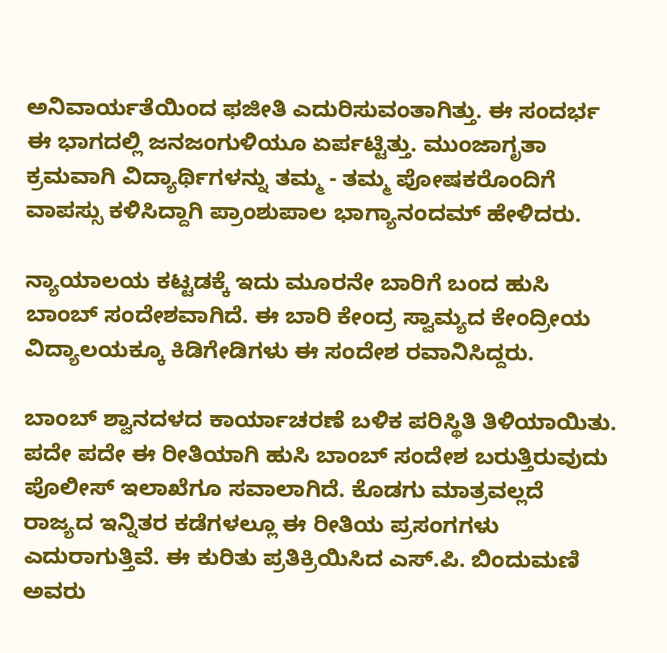ಅನಿವಾರ್ಯತೆಯಿಂದ ಫಜೀತಿ ಎದುರಿಸುವಂತಾಗಿತ್ತು. ಈ ಸಂದರ್ಭ ಈ ಭಾಗದಲ್ಲಿ ಜನಜಂಗುಳಿಯೂ ಏರ್ಪಟ್ಟಿತ್ತು. ಮುಂಜಾಗೃತಾ ಕ್ರಮವಾಗಿ ವಿದ್ಯಾರ್ಥಿಗಳನ್ನು ತಮ್ಮ - ತಮ್ಮ ಪೋಷಕರೊಂದಿಗೆ ವಾಪಸ್ಸು ಕಳಿಸಿದ್ದಾಗಿ ಪ್ರಾಂಶುಪಾಲ ಭಾಗ್ಯಾನಂದಮ್ ಹೇಳಿದರು.

ನ್ಯಾಯಾಲಯ ಕಟ್ಟಡಕ್ಕೆ ಇದು ಮೂರನೇ ಬಾರಿಗೆ ಬಂದ ಹುಸಿ ಬಾಂಬ್ ಸಂದೇಶವಾಗಿದೆ. ಈ ಬಾರಿ ಕೇಂದ್ರ ಸ್ವಾಮ್ಯದ ಕೇಂದ್ರೀಯ ವಿದ್ಯಾಲಯಕ್ಕೂ ಕಿಡಿಗೇಡಿಗಳು ಈ ಸಂದೇಶ ರವಾನಿಸಿದ್ದರು.

ಬಾಂಬ್ ಶ್ವಾನದಳದ ಕಾರ್ಯಾಚರಣೆ ಬಳಿಕ ಪರಿಸ್ಥಿತಿ ತಿಳಿಯಾಯಿತು. ಪದೇ ಪದೇ ಈ ರೀತಿಯಾಗಿ ಹುಸಿ ಬಾಂಬ್ ಸಂದೇಶ ಬರುತ್ತಿರುವುದು ಪೊಲೀಸ್ ಇಲಾಖೆಗೂ ಸವಾಲಾಗಿದೆ. ಕೊಡಗು ಮಾತ್ರವಲ್ಲದೆ ರಾಜ್ಯದ ಇನ್ನಿತರ ಕಡೆಗಳಲ್ಲೂ ಈ ರೀತಿಯ ಪ್ರಸಂಗಗಳು ಎದುರಾಗುತ್ತಿವೆ. ಈ ಕುರಿತು ಪ್ರತಿಕ್ರಿಯಿಸಿದ ಎಸ್.ಪಿ. ಬಿಂದುಮಣಿ ಅವರು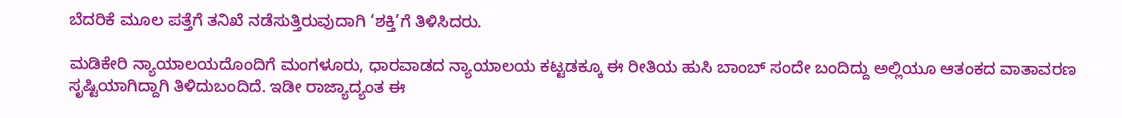ಬೆದರಿಕೆ ಮೂಲ ಪತ್ತೆಗೆ ತನಿಖೆ ನಡೆಸುತ್ತಿರುವುದಾಗಿ ‘ಶಕ್ತಿ’ಗೆ ತಿಳಿಸಿದರು.

ಮಡಿಕೇರಿ ನ್ಯಾಯಾಲಯದೊಂದಿಗೆ ಮಂಗಳೂರು, ಧಾರವಾಡದ ನ್ಯಾಯಾಲಯ ಕಟ್ಟಡಕ್ಕೂ ಈ ರೀತಿಯ ಹುಸಿ ಬಾಂಬ್ ಸಂದೇ ಬಂದಿದ್ದು ಅಲ್ಲಿಯೂ ಆತಂಕದ ವಾತಾವರಣ ಸೃಷ್ಟಿಯಾಗಿದ್ದಾಗಿ ತಿಳಿದುಬಂದಿದೆ. ಇಡೀ ರಾಜ್ಯಾದ್ಯಂತ ಈ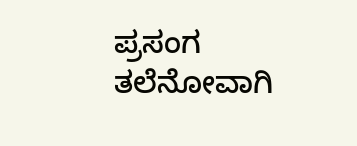ಪ್ರಸಂಗ ತಲೆನೋವಾಗಿ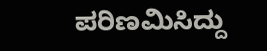ಪರಿಣಮಿಸಿದ್ದು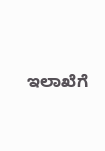ಇಲಾಖೆಗೆ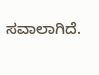ಸವಾಲಾಗಿದೆ.